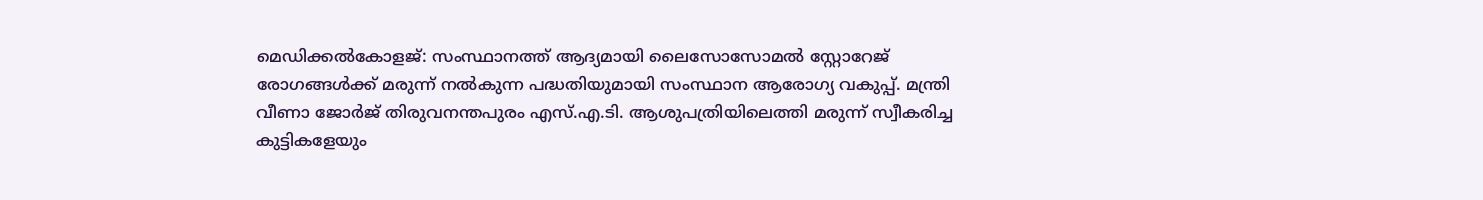മെഡിക്കൽകോളജ്: സംസ്ഥാനത്ത് ആദ്യമായി ലൈസോസോമല്‍ സ്റ്റോറേജ് രോഗങ്ങള്‍ക്ക് മരുന്ന് നല്‍കുന്ന പദ്ധതിയുമായി സംസ്ഥാന ആരോഗ്യ വകുപ്പ്. മന്ത്രി വീണാ ജോര്‍ജ് തിരുവനന്തപുരം എസ്.എ.ടി. ആശുപത്രിയിലെത്തി മരുന്ന് സ്വീകരിച്ച കുട്ടികളേയും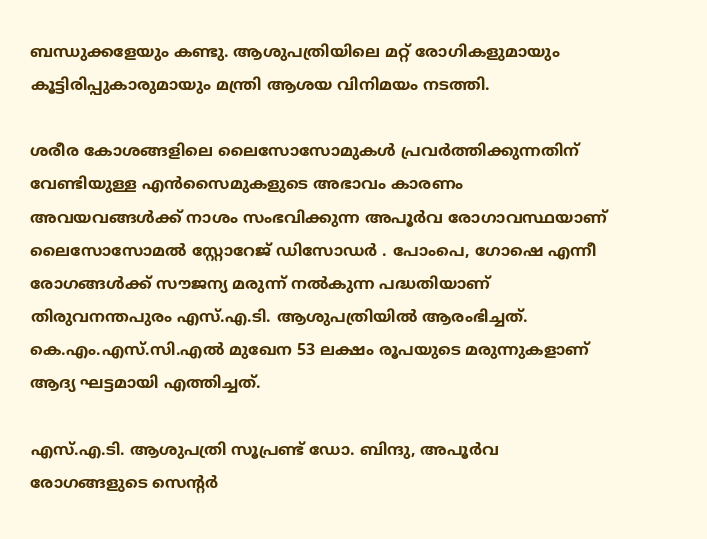ബന്ധുക്കളേയും കണ്ടു. ആശുപത്രിയിലെ മറ്റ് രോഗികളുമായും കൂട്ടിരിപ്പുകാരുമായും മന്ത്രി ആശയ വിനിമയം നടത്തി.

ശരീര കോശങ്ങളിലെ ലൈസോസോമുകള്‍ പ്രവര്‍ത്തിക്കുന്നതിന് വേണ്ടിയുള്ള എന്‍സൈമുകളുടെ അഭാവം കാരണം അവയവങ്ങള്‍ക്ക് നാശം സംഭവിക്കുന്ന അപൂര്‍വ രോഗാവസ്ഥയാണ് ലൈസോസോമല്‍ സ്റ്റോറേജ് ഡിസോഡര്‍ . പോംപെ, ഗോഷെ എന്നീ രോഗങ്ങള്‍ക്ക് സൗജന്യ മരുന്ന് നല്‍കുന്ന പദ്ധതിയാണ് തിരുവനന്തപുരം എസ്.എ.ടി. ആശുപത്രിയില്‍ ആരംഭിച്ചത്. കെ.എം.എസ്.സി.എല്‍ മുഖേന 53 ലക്ഷം രൂപയുടെ മരുന്നുകളാണ് ആദ്യ ഘട്ടമായി എത്തിച്ചത്.

എസ്.എ.ടി. ആശുപത്രി സൂപ്രണ്ട് ഡോ. ബിന്ദു, അപൂര്‍വ രോഗങ്ങളുടെ സെന്റര്‍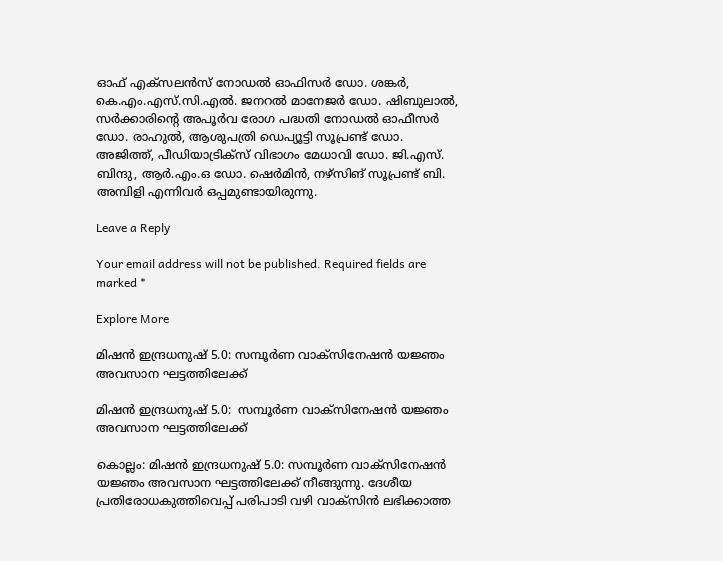ഓഫ് എക്‌സലന്‍സ് നോഡല്‍ ഓഫിസര്‍ ഡോ. ശങ്കര്‍, കെ.എം.എസ്.സി.എല്‍. ജനറല്‍ മാനേജര്‍ ഡോ. ഷിബുലാല്‍, സര്‍ക്കാരിന്റെ അപൂര്‍വ രോഗ പദ്ധതി നോഡല്‍ ഓഫീസര്‍ ഡോ. രാഹുല്‍, ആശുപത്രി ഡെപ്യൂട്ടി സൂപ്രണ്ട് ഡോ. അജിത്ത്, പീഡിയാട്രിക്‌സ് വിഭാഗം മേധാവി ഡോ. ജി.എസ്. ബിന്ദു, ആര്‍.എം.ഒ ഡോ. ഷെര്‍മിന്‍, നഴ്‌സിങ് സൂപ്രണ്ട് ബി. അമ്പിളി എന്നിവര്‍ ഒപ്പമുണ്ടായിരുന്നു.

Leave a Reply

Your email address will not be published. Required fields are marked *

Explore More

മിഷന്‍ ഇന്ദ്രധനുഷ് 5.0: സമ്പൂര്‍ണ വാക്‌സിനേഷന്‍ യജ്ഞം അവസാന ഘട്ടത്തിലേക്ക്

മിഷന്‍ ഇന്ദ്രധനുഷ് 5.0:  സമ്പൂര്‍ണ വാക്‌സിനേഷന്‍ യജ്ഞം അവസാന ഘട്ടത്തിലേക്ക്

കൊല്ലം: മിഷന്‍ ഇന്ദ്രധനുഷ് 5.0: സമ്പൂര്‍ണ വാക്‌സിനേഷന്‍ യജ്ഞം അവസാന ഘട്ടത്തിലേക്ക് നീങ്ങുന്നു. ദേശീയ പ്രതിരോധകുത്തിവെപ്പ് പരിപാടി വഴി വാക്‌സിന്‍ ലഭിക്കാത്ത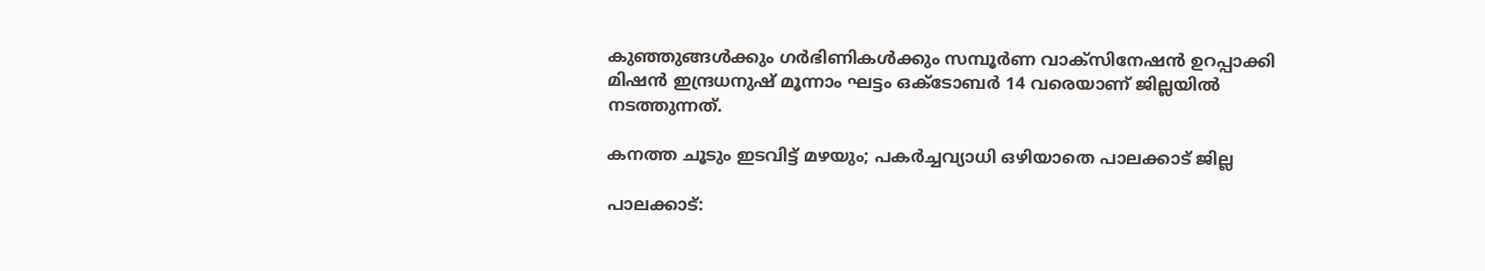കുഞ്ഞുങ്ങള്‍ക്കും ഗര്‍ഭിണികള്‍ക്കും സമ്പൂര്‍ണ വാക്‌സിനേഷന്‍ ഉറപ്പാക്കി മിഷന്‍ ഇന്ദ്രധനുഷ് മൂന്നാം ഘട്ടം ഒക്ടോബര്‍ 14 വരെയാണ് ജില്ലയില്‍ നടത്തുന്നത്.

കനത്ത ചൂടും ഇടവിട്ട് മഴയും; പകർച്ചവ്യാധി ഒഴിയാതെ പാലക്കാട് ജില്ല

പാലക്കാട്: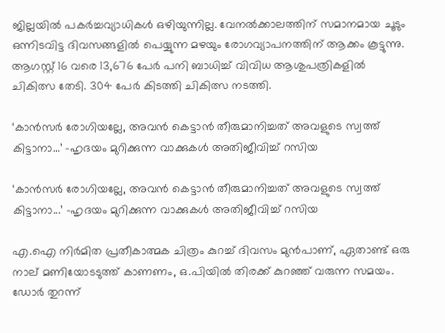ജില്ലയിൽ പകർച്ചവ്യാധികൾ ഒഴിയുന്നില്ല. വേനൽക്കാലത്തിന് സമാനമായ ചൂടും ഒന്നിടവിട്ട ദിവസങ്ങളിൽ പെയ്യുന്ന മഴയും രോഗവ്യാപനത്തിന് ആക്കം കൂട്ടുന്നു. ആഗസ്റ്റ് 16 വരെ 13,676 പേർ പനി ബാധിച്ച് വിവിധ ആശുപത്രികളിൽ ചികിത്സ തേടി. 304 പേർ കിടത്തി ചികിത്സ നടത്തി.

‘കാൻസർ രോഗിയല്ലേ, അവൻ കെട്ടാൻ തീരുമാനിച്ചത് അവളുടെ സ്വത്ത് കിട്ടാനാ…’ -ഹൃദയം മുറിക്കുന്ന വാക്കുകൾ അതിജീവിച്ച് റസിയ

‘കാൻസർ രോഗിയല്ലേ, അവൻ കെട്ടാൻ തീരുമാനിച്ചത് അവളുടെ സ്വത്ത് കിട്ടാനാ...’ -ഹൃദയം മുറിക്കുന്ന വാക്കുകൾ അതിജീവിച്ച് റസിയ

എ.ഐ നിർമിത പ്രതീകാത്മക ചിത്രം കുറച്ച് ദിവസം മുൻപാണ്, ഏതാണ്ട് ഒരു നാല് മണിയോടടുത്ത് കാണണം, ഒ.പിയിൽ തിരക്ക് കുറഞ്ഞ് വരുന്ന സമയം. ഡോർ തുറന്ന്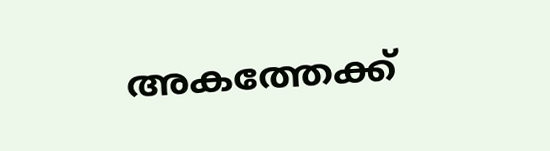അകത്തേക്ക്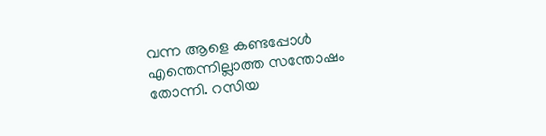വന്ന ആളെ കണ്ടപ്പോൾ എന്തെന്നില്ലാത്ത സന്തോഷം തോന്നി. റസിയ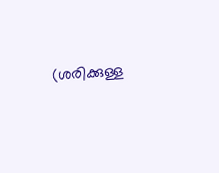(ശരിക്കുള്ള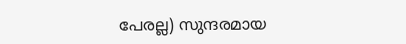പേരല്ല) സുന്ദരമായ